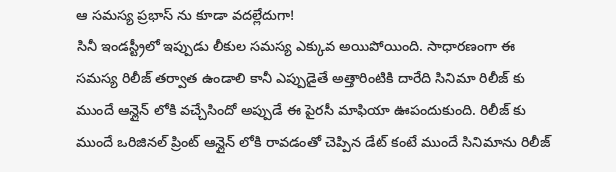ఆ సమస్య ప్రభాస్ ను కూడా వదల్లేదుగా!
సినీ ఇండస్ట్రీలో ఇప్పుడు లీకుల సమస్య ఎక్కువ అయిపోయింది. సాధారణంగా ఈ సమస్య రిలీజ్ తర్వాత ఉండాలి కానీ ఎప్పుడైతే అత్తారింటికి దారేది సినిమా రిలీజ్ కు ముందే ఆన్లైన్ లోకి వచ్చేసిందో అప్పుడే ఈ పైరసీ మాఫియా ఊపందుకుంది. రిలీజ్ కు ముందే ఒరిజినల్ ప్రింట్ ఆన్లైన్ లోకి రావడంతో చెప్పిన డేట్ కంటే ముందే సినిమాను రిలీజ్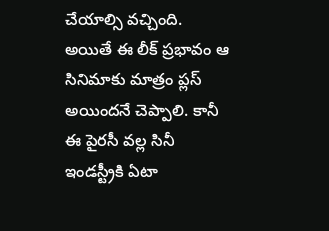చేయాల్సి వచ్చింది. అయితే ఈ లీక్ ప్రభావం ఆ సినిమాకు మాత్రం ప్లస్ అయిందనే చెప్పాలి. కానీ ఈ పైరసీ వల్ల సినీ ఇండస్ట్రీకి ఏటా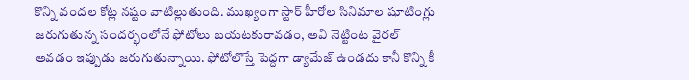కొన్ని వందల కోట్ల నష్టం వాటిల్లుతుంది. ముఖ్యంగా స్టార్ హీరోల సినిమాల షూటింగ్లు జరుగుతున్న సందర్భంలోనే ఫోటోలు బయటకురావడం, అవి నెట్టింట వైరల్ అవడం ఇప్పుడు జరుగుతున్నాయి. ఫోటోలొస్తే పెద్దగా డ్యామేజ్ ఉండదు కానీ కొన్ని కీ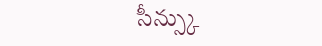సీన్స్కు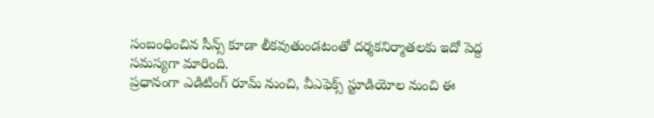సంబంధించిన సీన్స్ కూడా లీకవుతుండటంతో దర్శకనిర్మాతలకు ఇదో పెద్ద సమస్యగా మారింది.
ప్రధానంగా ఎడిటింగ్ రూమ్ నుంచి, వీఎఫెక్స్ స్టూడియోల నుంచి ఈ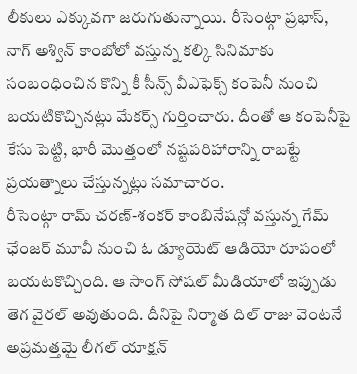లీకులు ఎక్కువగా జరుగుతున్నాయి. రీసెంట్గా ప్రభాస్, నాగ్ అశ్విన్ కాంబోలో వస్తున్న కల్కి సినిమాకు సంబంధించిన కొన్ని కీ సీన్స్ వీఎఫెక్స్ కంపెనీ నుంచి బయటికొచ్చినట్లు మేకర్స్ గుర్తించారు. దీంతో ఆ కంపెనీపై కేసు పెట్టి, భారీ మొత్తంలో నష్టపరిహారాన్ని రాబట్టే ప్రయత్నాలు చేస్తున్నట్లు సమాచారం.
రీసెంట్గా రామ్ చరణ్-శంకర్ కాంబినేషన్లో వస్తున్న గేమ్ ఛేంజర్ మూవీ నుంచి ఓ డ్యూయెట్ ఆడియో రూపంలో బయటకొచ్చింది. ఆ సాంగ్ సోషల్ మీడియాలో ఇప్పుడు తెగ వైరల్ అవుతుంది. దీనిపై నిర్మాత దిల్ రాజు వెంటనే అప్రమత్తమై లీగల్ యాక్షన్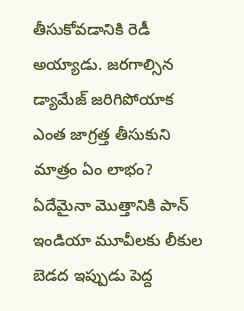తీసుకోవడానికి రెడీ అయ్యాడు. జరగాల్సిన డ్యామేజ్ జరిగిపోయాక ఎంత జాగ్రత్త తీసుకుని మాత్రం ఏం లాభం? ఏదేమైనా మొత్తానికి పాన్ ఇండియా మూవీలకు లీకుల బెడద ఇప్పుడు పెద్ద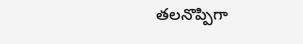తలనొప్పిగా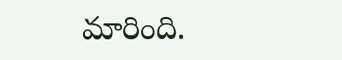మారింది.